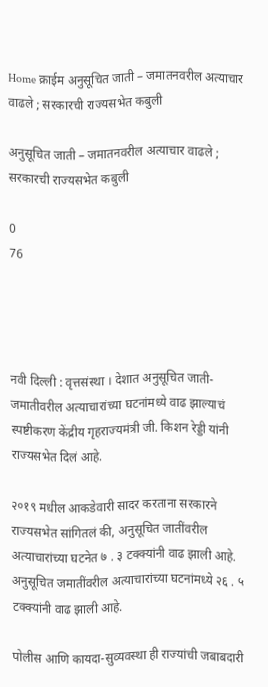Home क्राईम अनुसूचित जाती – जमातनवरील अत्याचार वाढले ; सरकारची राज्यसभेत कबुली

अनुसूचित जाती – जमातनवरील अत्याचार वाढले ; सरकारची राज्यसभेत कबुली

0
76




नवी दिल्ली : वृत्तसंस्था । देशात अनुसूचित जाती-जमातीवरील अत्याचारांच्या घटनांमध्ये वाढ झाल्याचं स्पष्टीकरण केंद्रीय गृहराज्यमंत्री जी. किशन रेड्डी यांनी राज्यसभेत दिलं आहे.

२०१९ मधील आकडेवारी सादर करताना सरकारने राज्यसभेत सांगितलं की, अनुसूचित जातींवरील अत्याचारांच्या घटनेत ७ . ३ टक्क्यांनी वाढ झाली आहे. अनुसूचित जमातींवरील अत्याचारांच्या घटनांमध्ये २६ . ५ टक्क्यांनी वाढ झाली आहे.

पोलीस आणि कायदा-सुव्यवस्था ही राज्यांची जबाबदारी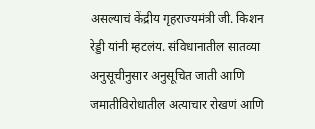असल्याचं केंद्रीय गृहराज्यमंत्री जी. किशन रेड्डी यांनी म्हटलंय. संविधानातील सातव्या अनुसूचीनुसार अनुसूचित जाती आणि जमातीविरोधातील अत्याचार रोखणं आणि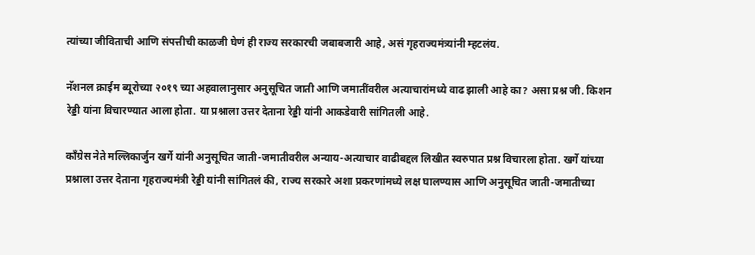त्यांच्या जीविताची आणि संपत्तीची काळजी घेणं ही राज्य सरकारची जबाबजारी आहे, असं गृहराज्यमंत्र्यांनी म्हटलंय.

नॅशनल क्राईम ब्यूरोच्या २०१९ च्या अहवालानुसार अनुसूचित जाती आणि जमातींवरील अत्याचारांमध्ये वाढ झाली आहे का? असा प्रश्न जी. किशन रेड्डी यांना विचारण्यात आला होता. या प्रश्नाला उत्तर देताना रेड्डी यांनी आकडेवारी सांगितली आहे.

काँग्रेस नेते मल्लिकार्जुन खर्गे यांनी अनुसूचित जाती-जमातीवरील अन्याय-अत्याचार वाढीबद्दल लिखीत स्वरुपात प्रश्न विचारला होता. खर्गे यांच्या प्रश्नाला उत्तर देताना गृहराज्यमंत्री रेड्डी यांनी सांगितलं की, राज्य सरकारे अशा प्रकरणांमध्ये लक्ष घालण्यास आणि अनुसूचित जाती-जमातीच्या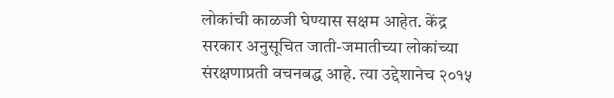लोकांची काळजी घेण्यास सक्षम आहेत. केंद्र सरकार अनुसूचित जाती-जमातीच्या लोकांच्या संरक्षणाप्रती वचनबद्ध आहे. त्या उद्देशानेच २०१५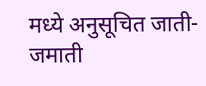मध्ये अनुसूचित जाती-जमाती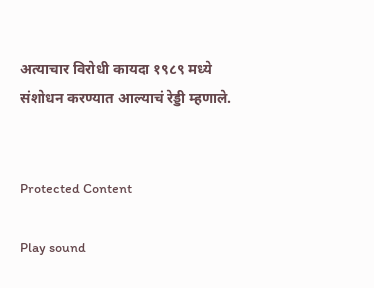अत्याचार विरोधी कायदा १९८९ मध्ये संशोधन करण्यात आल्याचं रेड्डी म्हणाले.


Protected Content

Play sound